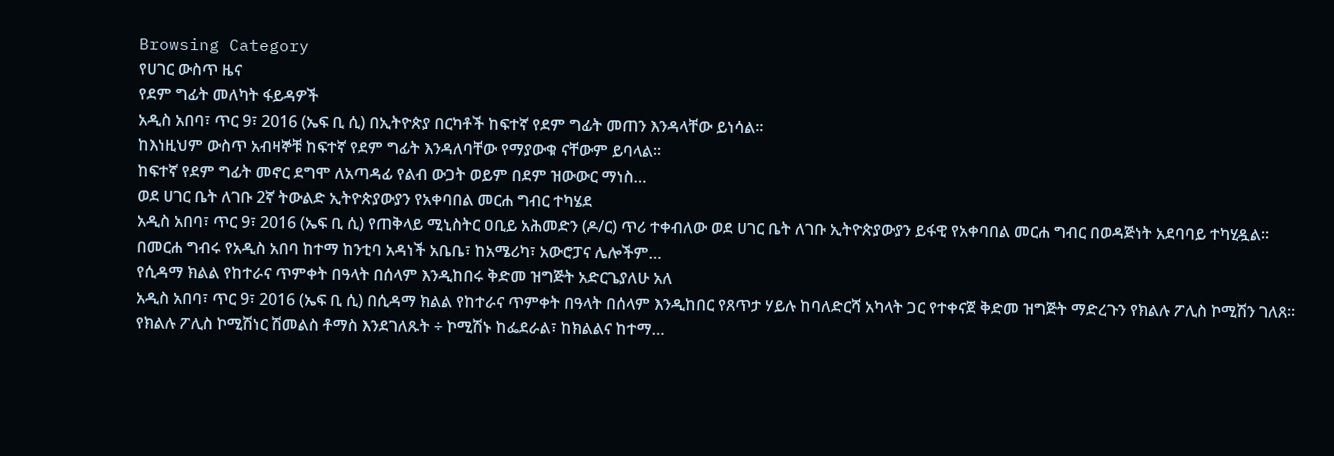Browsing Category
የሀገር ውስጥ ዜና
የደም ግፊት መለካት ፋይዳዎች
አዲስ አበባ፣ ጥር 9፣ 2016 (ኤፍ ቢ ሲ) በኢትዮጵያ በርካቶች ከፍተኛ የደም ግፊት መጠን እንዳላቸው ይነሳል፡፡
ከእነዚህም ውስጥ አብዛኞቹ ከፍተኛ የደም ግፊት እንዳለባቸው የማያውቁ ናቸውም ይባላል፡፡
ከፍተኛ የደም ግፊት መኖር ደግሞ ለአጣዳፊ የልብ ውጋት ወይም በደም ዝውውር ማነስ…
ወደ ሀገር ቤት ለገቡ 2ኛ ትውልድ ኢትዮጵያውያን የአቀባበል መርሐ ግብር ተካሄደ
አዲስ አበባ፣ ጥር 9፣ 2016 (ኤፍ ቢ ሲ) የጠቅላይ ሚኒስትር ዐቢይ አሕመድን (ዶ/ር) ጥሪ ተቀብለው ወደ ሀገር ቤት ለገቡ ኢትዮጵያውያን ይፋዊ የአቀባበል መርሐ ግብር በወዳጅነት አደባባይ ተካሂዷል፡፡
በመርሐ ግብሩ የአዲስ አበባ ከተማ ከንቲባ አዳነች አቤቤ፣ ከአሜሪካ፣ አውሮፓና ሌሎችም…
የሲዳማ ክልል የከተራና ጥምቀት በዓላት በሰላም እንዲከበሩ ቅድመ ዝግጅት አድርጌያለሁ አለ
አዲስ አበባ፣ ጥር 9፣ 2016 (ኤፍ ቢ ሲ) በሲዳማ ክልል የከተራና ጥምቀት በዓላት በሰላም እንዲከበር የጸጥታ ሃይሉ ከባለድርሻ አካላት ጋር የተቀናጀ ቅድመ ዝግጅት ማድረጉን የክልሉ ፖሊስ ኮሚሽን ገለጸ።
የክልሉ ፖሊስ ኮሚሽነር ሽመልስ ቶማስ እንደገለጹት ÷ ኮሚሽኑ ከፌደራል፣ ከክልልና ከተማ…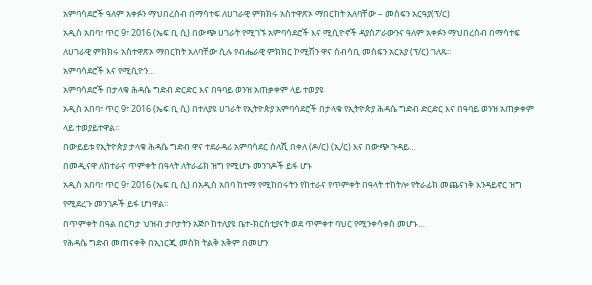አምባሳደሮች ዓለም አቀፉን ማህበረሰብ በማሳተፍ ለሀገራዊ ምክክሩ አስተዋጽኦ ማበርከት አለባቸው – መስፍን አርዓያ(ፕ/ር)
አዲስ አበባ፣ ጥር 9፣ 2016 (ኤፍ ቢ ሲ) በውጭ ሀገራት የሚገኙ አምባሳደሮች እና ሚሲዮኖች ዳያስፖራውንና ዓለም አቀፉን ማህበረሰብ በማሳተፍ ለሀገራዊ ምክክሩ አስተዋጽኦ ማበርከት አለባቸው ሲሉ የብሔራዊ ምክክር ኮሚሽን ዋና ሰብሳቢ መስፍን አርአያ (ፕ/ር) ገለጹ፡፡
አምባሳደሮች እና የሚሲዮን…
አምባሳደሮች በታላቁ ሕዳሴ ግድብ ድርድር እና በዓባይ ወንዝ አጠቃቀም ላይ ተወያዩ
አዲስ አበባ፣ ጥር 9፣ 2016 (ኤፍ ቢ ሲ) በተለያዩ ሀገራት የኢትዮጵያ አምባሳደሮች በታላቁ የኢትዮጵያ ሕዳሴ ግድብ ድርድር እና በዓባይ ወንዝ አጠቃቀም ላይ ተወያይተዋል፡፡
በውይይቱ የኢትዮጵያ ታላቁ ሕዳሴ ግድብ ዋና ተደራዳሪ አምባሳደር ስለሺ በቀለ (ዶ/ር) (ኢ/ር) እና በውጭ ጉዳይ…
በመዲናዋ ለከተራና ጥምቀት በዓላት ለትራፊክ ዝግ የሚሆኑ መንገዶች ይፋ ሆኑ
አዲስ አበባ፣ ጥር 9፣ 2016 (ኤፍ ቢ ሲ) በአዲስ አበባ ከተማ የሚከበሩትን የከተራና የጥምቀት በዓላት ተከትሎ የትራፊክ መጨናነቅ እንዳይኖር ዝግ የሚደረጉ መንገዶች ይፋ ሆነዋል፡፡
በጥምቀት በዓል በርካታ ህዝብ ታቦታትን አጅቦ ከተለያዩ ቤተ-ክርስቲያናት ወደ ጥምቀተ ባህር የሚንቀሳቀስ መሆኑ…
የሕዳሴ ግድብ መጠናቀቅ በኢነርጂ መስክ ትልቅ አቅም በመሆን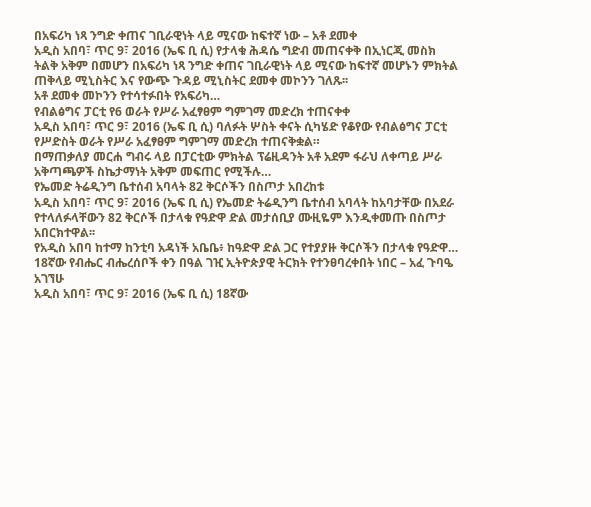በአፍሪካ ነጻ ንግድ ቀጠና ገቢራዊነት ላይ ሚናው ከፍተኛ ነው – አቶ ደመቀ
አዲስ አበባ፣ ጥር 9፣ 2016 (ኤፍ ቢ ሲ) የታላቁ ሕዳሴ ግድብ መጠናቀቅ በኢነርጂ መስክ ትልቅ አቅም በመሆን በአፍሪካ ነጻ ንግድ ቀጠና ገቢራዊነት ላይ ሚናው ከፍተኛ መሆኑን ምክትል ጠቅላይ ሚኒስትር እና የውጭ ጉዳይ ሚኒስትር ደመቀ መኮንን ገለጹ፡፡
አቶ ደመቀ መኮንን የተሳተፉበት የአፍሪካ…
የብልፅግና ፓርቲ የ6 ወራት የሥራ አፈፃፀም ግምገማ መድረክ ተጠናቀቀ
አዲስ አበባ፣ ጥር 9፣ 2016 (ኤፍ ቢ ሲ) ባለፉት ሦስት ቀናት ሲካሄድ የቆየው የብልፅግና ፓርቲ የሥድስት ወራት የሥራ አፈፃፀም ግምገማ መድረክ ተጠናቅቋል።
በማጠቃለያ መርሐ ግብሩ ላይ በፓርቲው ምክትል ፕሬዚዳንት አቶ አደም ፋራህ ለቀጣይ ሥራ አቅጣጫዎች ስኬታማነት አቅም መፍጠር የሚችሉ…
የኤመድ ትሬዲንግ ቤተሰብ አባላት 82 ቅርሶችን በስጦታ አበረከቱ
አዲስ አበባ፣ ጥር 9፣ 2016 (ኤፍ ቢ ሲ) የኤመድ ትሬዲንግ ቤተሰብ አባላት ከአባታቸው በአደራ የተላለፉላቸውን 82 ቅርሶች በታላቁ የዓድዋ ድል መታሰቢያ ሙዚዬም እንዲቀመጡ በስጦታ አበርክተዋል፡፡
የአዲስ አበባ ከተማ ከንቲባ አዳነች አቤቤ፥ ከዓድዋ ድል ጋር የተያያዙ ቅርሶችን በታላቁ የዓድዋ…
18ኛው የብሔር ብሔረሰቦች ቀን በዓል ገዢ ኢትዮጵያዊ ትርክት የተንፀባረቀበት ነበር – አፈ ጉባዔ አገኘሁ
አዲስ አበባ፣ ጥር 9፣ 2016 (ኤፍ ቢ ሲ) 18ኛው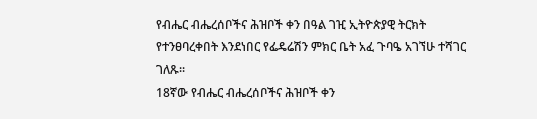የብሔር ብሔረሰቦችና ሕዝቦች ቀን በዓል ገዢ ኢትዮጵያዊ ትርክት የተንፀባረቀበት እንደነበር የፌዴሬሽን ምክር ቤት አፈ ጉባዔ አገኘሁ ተሻገር ገለጹ፡፡
18ኛው የብሔር ብሔረሰቦችና ሕዝቦች ቀን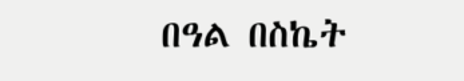በዓል በስኬት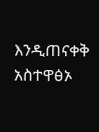እንዲጠናቀቅ አስተዋፅኦ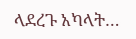ላደረጉ አካላት…